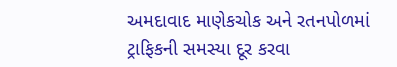અમદાવાદ માણેકચોક અને રતનપોળમાં ટ્રાફિકની સમસ્યા દૂર કરવા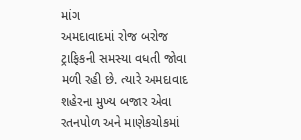માંગ
અમદાવાદમાં રોજ બરોજ ટ્રાફિકની સમસ્યા વધતી જોવા મળી રહી છે. ત્યારે અમદાવાદ શહેરના મુખ્ય બજાર એવા રતનપોળ અને માણેકચોકમાં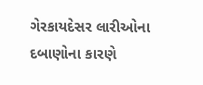ગેરકાયદેસર લારીઓના દબાણોના કારણે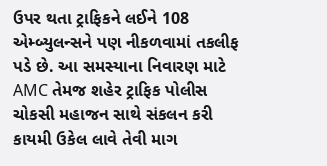ઉપર થતા ટ્રાફિકને લઈને 108 એમ્બ્યુલન્સને પણ નીકળવામાં તકલીફ પડે છે. આ સમસ્યાના નિવારણ માટે AMC તેમજ શહેર ટ્રાફિક પોલીસ ચોકસી મહાજન સાથે સંકલન કરી કાયમી ઉકેલ લાવે તેવી માગ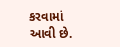કરવામાં આવી છે.